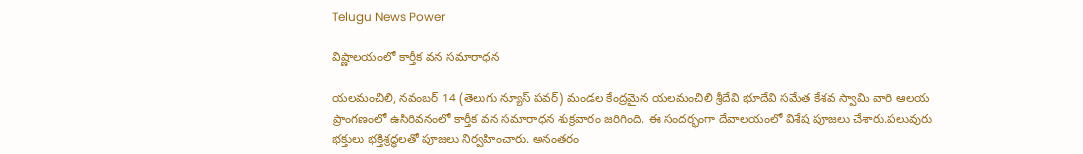Telugu News Power

విష్ణాలయంలో కార్తీక వన సమారాధన

యలమంచిలి, నవంబర్ 14 (తెలుగు న్యూస్ పవర్) మండల కేంద్రమైన యలమంచిలి శ్రీదేవి భూదేవి సమేత కేశవ స్వామి వారి ఆలయ ప్రాంగణంలో ఉసిరివనంలో కార్తీక వన సమారాధన శుక్రవారం జరిగింది. ఈ సందర్భంగా దేవాలయంలో విశేష పూజలు చేశారు.పలువురు భక్తులు భక్తిశ్రద్ధలతో పూజలు నిర్వహించారు. అనంతరం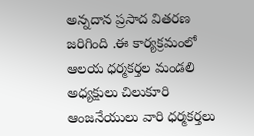అన్నదాన ప్రసాద వితరణ జరిగింది .ఈ కార్యక్రమంలో ఆలయ ధర్మకర్తల మండలి అధ్యక్షులు చిలుకూరి ఆంజనేయులు వారి ధర్మకర్తలు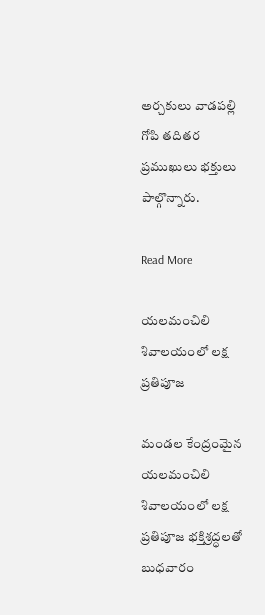అర్చకులు వాడపల్లి గోపి తదితర ప్రముఖులు భక్తులు పాల్గొన్నారు.

Read More

యలమంచిలి శివాలయంలో లక్ష ప్రతిపూజ

మండల కేంద్రంమైన యలమంచిలి శివాలయంలో లక్ష ప్రతిపూజ భక్తిశ్రద్ధలతో బుధవారం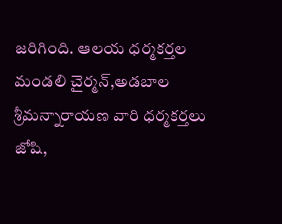జరిగింది. ఆలయ ధర్మకర్తల మండలి చైర్మన్,అడబాల శ్రీమన్నారాయణ వారి ధర్మకర్తలు జోషి,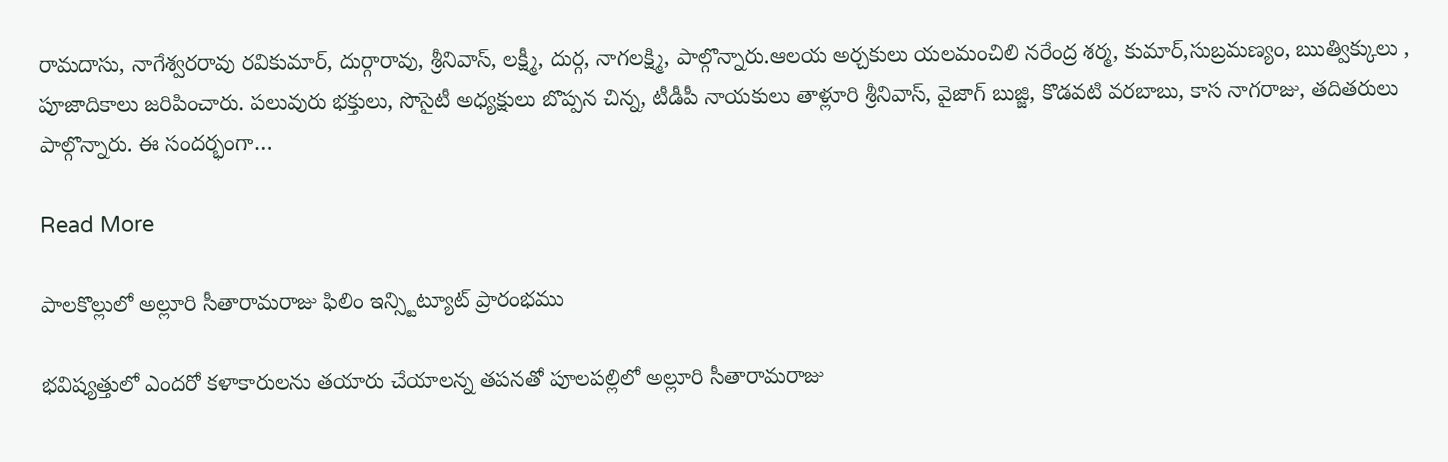రామదాసు, నాగేశ్వరరావు రవికుమార్, దుర్గారావు, శ్రీనివాస్, లక్ష్మీ, దుర్గ, నాగలక్ష్మి, పాల్గొన్నారు.ఆలయ అర్చకులు యలమంచిలి నరేంద్ర శర్మ, కుమార్,సుబ్రమణ్యం, ఋత్విక్కులు , పూజాదికాలు జరిపించారు. పలువురు భక్తులు, సొసైటీ అధ్యక్షులు బొప్పన చిన్న, టీడీపీ నాయకులు తాళ్లూరి శ్రీనివాస్, వైజాగ్ బుజ్జి, కొడవటి వరబాబు, కాస నాగరాజు, తదితరులు పాల్గొన్నారు. ఈ సందర్భంగా…

Read More

పాలకొల్లులో అల్లూరి సీతారామరాజు ఫిలిం ఇన్స్టిట్యూట్ ప్రారంభము

భవిష్యత్తులో ఎందరో కళాకారులను తయారు చేయాలన్న తపనతో పూలపల్లిలో అల్లూరి సీతారామరాజు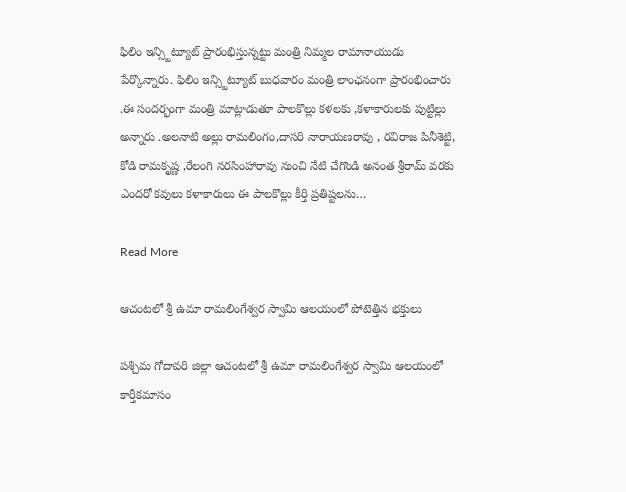ఫిలిం ఇన్స్టిట్యూట్ ప్రారంభిస్తున్నట్టు మంత్రి నిమ్మల రామానాయుడు పేర్కొన్నారు. ఫిలిం ఇన్స్టిట్యూట్ బుధవారం మంత్రి లాంఛనంగా ప్రారంభించారు .ఈ సందర్భంగా మంత్రి మాట్లాడుతూ పాలకొల్లు కళలకు ,కళాకారులకు పుట్టిల్లు అన్నారు .అలనాటి అల్లు రామలింగం,దాసరి నారాయణరావు , రవిరాజ పినీశెట్టి, కోడి రామకృష్ణ ,రేలంగి నరసింహారావు నుంచి నేటి చేగొండి అనంత శ్రీరామ్ వరకు ఎందరో కవులు కళాకారులు ఈ పాలకొల్లు కీర్తి ప్రతిష్టలను…

Read More

ఆచంటలో శ్రీ ఉమా రామలింగేశ్వర స్వామి ఆలయంలో పోటెత్తిన భక్తులు

పశ్చిమ గోదావరి జిల్లా ఆచంటలో శ్రీ ఉమా రామలింగేశ్వర స్వామి ఆలయంలో కార్తీకమాసం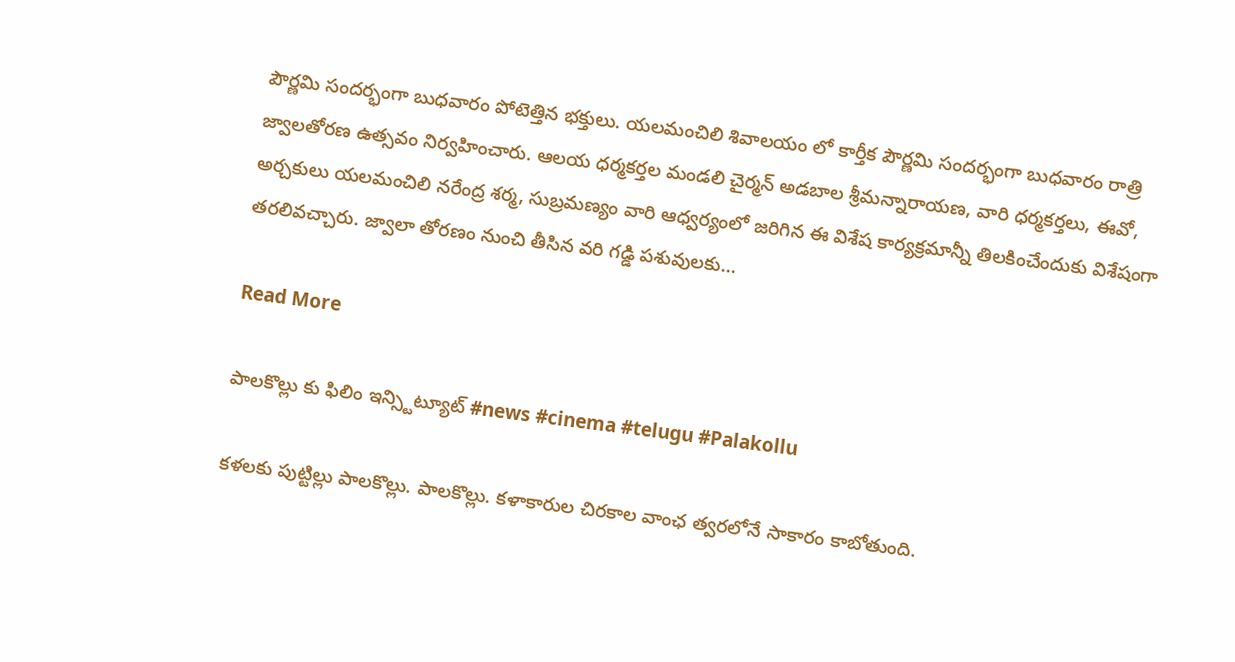పౌర్ణమి సందర్భంగా బుధవారం పోటెత్తిన భక్తులు. యలమంచిలి శివాలయం లో కార్తీక పౌర్ణమి సందర్భంగా బుధవారం రాత్రి జ్వాలతోరణ ఉత్సవం నిర్వహించారు. ఆలయ ధర్మకర్తల మండలి చైర్మన్ అడబాల శ్రీమన్నారాయణ, వారి ధర్మకర్తలు, ఈవో, అర్చకులు యలమంచిలి నరేంద్ర శర్మ, సుబ్రమణ్యం వారి ఆధ్వర్యంలో జరిగిన ఈ విశేష కార్యక్రమాన్నీ తిలకించేందుకు విశేషంగా తరలివచ్చారు. జ్వాలా తోరణం నుంచి తీసిన వరి గడ్డి పశువులకు…

Read More

పాలకొల్లు కు ఫిలిం ఇన్స్టిట్యూట్ #news #cinema #telugu #Palakollu

కళలకు పుట్టిల్లు పాలకొల్లు. పాలకొల్లు. కళాకారుల చిరకాల వాంఛ త్వరలోనే సాకారం కాబోతుంది.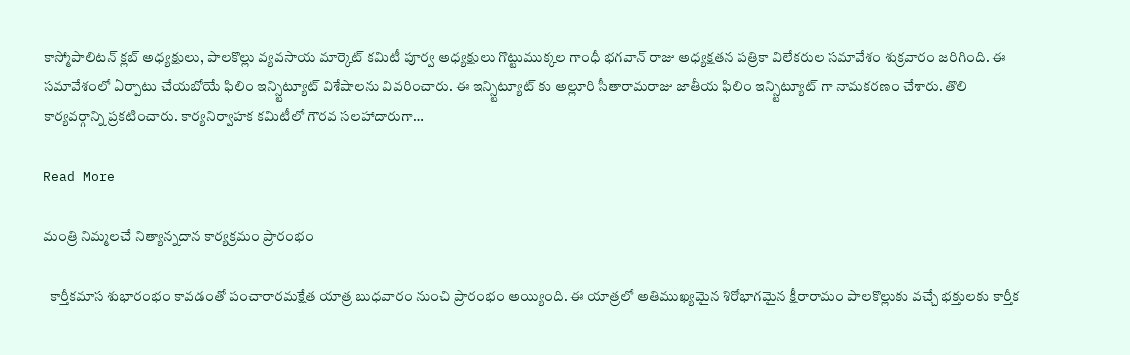కాస్మోపాలిటన్ క్లబ్ అధ్యక్షులు, పాలకొల్లు వ్యవసాయ మార్కెట్ కమిటీ పూర్వ అధ్యక్షులు గొట్టుముక్కల గాంధీ భగవాన్ రాజు అధ్యక్షతన పత్రికా విలేకరుల సమావేశం శుక్రవారం జరిగింది. ఈ సమావేశంలో ఏర్పాటు చేయబోయే ఫిలిం ఇన్స్టిట్యూట్ విశేషాలను వివరించారు. ఈ ఇన్స్టిట్యూట్ కు అల్లూరి సీతారామరాజు జాతీయ ఫిలిం ఇన్స్టిట్యూట్ గా నామకరణం చేశారు. తొలి కార్యవర్గాన్ని ప్రకటించారు. కార్యనిర్వాహక కమిటీలో గౌరవ సలహాదారుగా…

Read More

మంత్రి నిమ్మలచే నిత్యాన్నదాన కార్యక్రమం ప్రారంభం

  కార్తీకమాస శుభారంభం కావడంతో పంచారారమక్షేత యాత్ర బుధవారం నుంచి ప్రారంభం అయ్యింది. ఈ యాత్రలో అతిముఖ్యమైన శిరోభాగమైన క్షీరారామం పాలకొల్లుకు వచ్చే భక్తులకు కార్తీక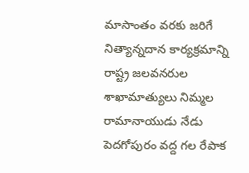మాసాంతం వరకు జరిగే నిత్యాన్నదాన కార్యక్రమాన్ని రాష్ట్ర జలవనరుల శాఖామాత్యులు నిమ్మల రామానాయుడు నేడు పెదగోపురం వద్ద గల రేపాక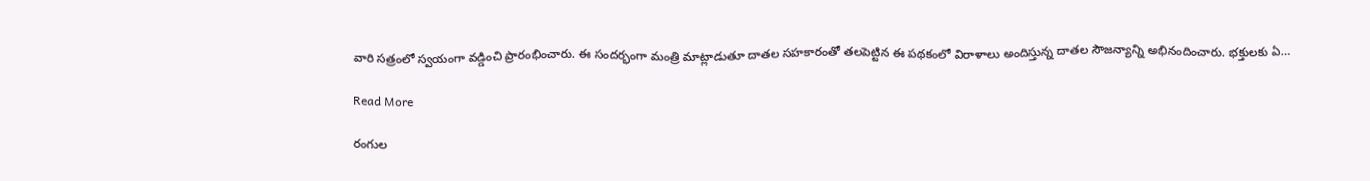వారి సత్రంలో స్వయంగా వడ్డించి ప్రారంభించారు. ఈ సందర్భంగా మంత్రి మాట్లాడుతూ దాతల సహకారంతో తలపెట్టిన ఈ పథకంలో విరాళాలు అందిస్తున్న దాతల సౌజన్యాన్ని అభినందించారు. భక్తులకు ఏ…

Read More

రంగుల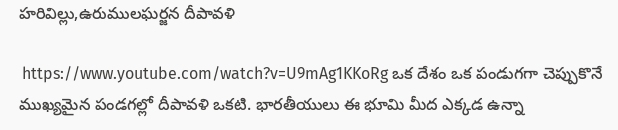హరివిల్లు,ఉరుములఘర్జన దీపావళి

 https://www.youtube.com/watch?v=U9mAg1KKoRg ఒక దేశం ఒక పండుగగా చెప్పుకొనే ముఖ్యమైన పండగల్లో దీపావళి ఒకటి. భారతీయులు ఈ భూమి మీద ఎక్కడ ఉన్నా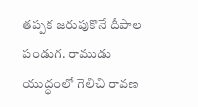తప్పక జరుపుకొనే దీపాల పండుగ. రాముడు యుద్ధంలో గెలిచి రావణ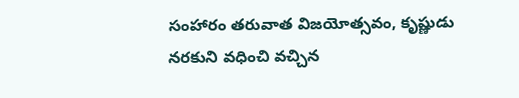సంహారం తరువాత విజయోత్సవం, కృష్ణుడు నరకుని వధించి వచ్చిన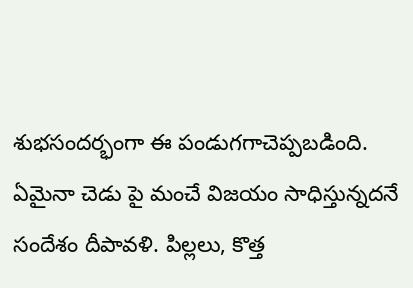శుభసందర్భంగా ఈ పండుగగాచెప్పబడింది. ఏమైనా చెడు పై మంచే విజయం సాధిస్తున్నదనే సందేశం దీపావళి. పిల్లలు, కొత్త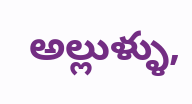అల్లుళ్ళు,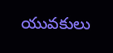యువకులు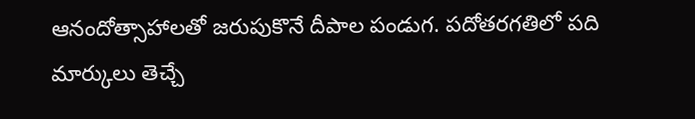ఆనందోత్సాహాలతో జరుపుకొనే దీపాల పండుగ. పదోతరగతిలో పది మార్కులు తెచ్చే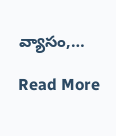వ్యాసం,…

Read More